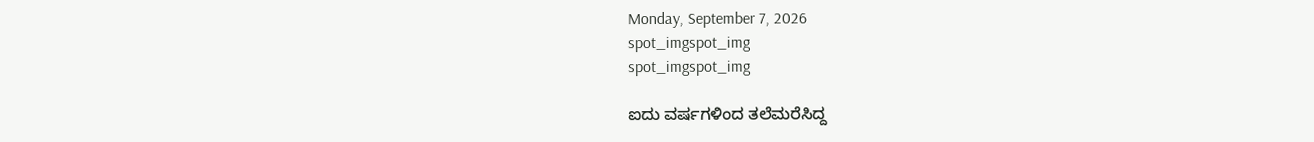Monday, September 7, 2026
spot_imgspot_img
spot_imgspot_img

ಐದು ವರ್ಷಗಳಿಂದ ತಲೆಮರೆಸಿದ್ದ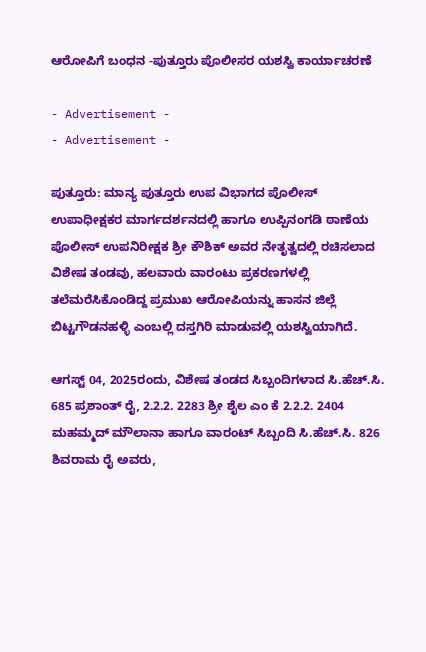ಆರೋಪಿಗೆ ಬಂಧನ -ಪುತ್ತೂರು ಪೊಲೀಸರ ಯಶಸ್ವಿ ಕಾರ್ಯಾಚರಣೆ

- Advertisement -
- Advertisement -

ಪುತ್ತೂರು: ಮಾನ್ಯ ಪುತ್ತೂರು ಉಪ ವಿಭಾಗದ ಪೊಲೀಸ್ ಉಪಾಧೀಕ್ಷಕರ ಮಾರ್ಗದರ್ಶನದಲ್ಲಿ ಹಾಗೂ ಉಪ್ಪಿನಂಗಡಿ ಠಾಣೆಯ ಪೊಲೀಸ್ ಉಪನಿರೀಕ್ಷಕ ಶ್ರೀ ಕೌಶಿಕ್ ಅವರ ನೇತೃತ್ವದಲ್ಲಿ ರಚಿಸಲಾದ ವಿಶೇಷ ತಂಡವು, ಹಲವಾರು ವಾರಂಟು ಪ್ರಕರಣಗಳಲ್ಲಿ ತಲೆಮರೆಸಿಕೊಂಡಿದ್ದ ಪ್ರಮುಖ ಆರೋಪಿಯನ್ನು ಹಾಸನ ಜಿಲ್ಲೆ ಬಿಟ್ಟಗೌಡನಹಳ್ಳಿ ಎಂಬಲ್ಲಿ ದಸ್ತಗಿರಿ ಮಾಡುವಲ್ಲಿ ಯಶಸ್ವಿಯಾಗಿದೆ.

ಆಗಸ್ಟ್ 04, 2025ರಂದು, ವಿಶೇಷ ತಂಡದ ಸಿಬ್ಬಂದಿಗಳಾದ ಸಿ.ಹೆಚ್.ಸಿ. 685 ಪ್ರಶಾಂತ್ ರೈ, 2.2.2. 2283 ಶ್ರೀ ಶೈಲ ಎಂ ಕೆ 2.2.2. 2404 ಮಹಮ್ಮದ್ ಮೌಲಾನಾ ಹಾಗೂ ವಾರಂಟ್ ಸಿಬ್ಬಂದಿ ಸಿ.ಹೆಚ್.ಸಿ. 826 ಶಿವರಾಮ ರೈ ಅವರು,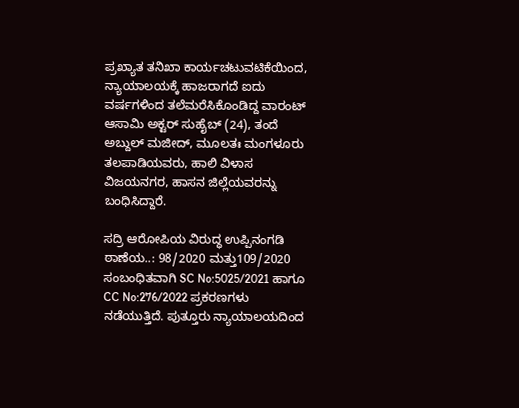ಪ್ರಖ್ಯಾತ ತನಿಖಾ ಕಾರ್ಯಚಟುವಟಿಕೆಯಿಂದ, ನ್ಯಾಯಾಲಯಕ್ಕೆ ಹಾಜರಾಗದೆ ಐದು ವರ್ಷಗಳಿಂದ ತಲೆಮರೆಸಿಕೊಂಡಿದ್ದ ವಾರಂಟ್ ಆಸಾಮಿ ಅಕ್ಟರ್ ಸುಹೈಬ್ (24), ತಂದೆ ಅಬ್ದುಲ್ ಮಜೀದ್‌, ಮೂಲತಃ ಮಂಗಳೂರು ತಲಪಾಡಿಯವರು, ಹಾಲಿ ವಿಳಾಸ ವಿಜಯನಗರ, ಹಾಸನ ಜಿಲ್ಲೆಯವರನ್ನು ಬಂಧಿಸಿದ್ದಾರೆ.

ಸದ್ರಿ ಆರೋಪಿಯ ವಿರುದ್ಧ ಉಪ್ಪಿನಂಗಡಿ ಠಾಣೆಯ..: 98/2020 ಮತ್ತು109/2020 ಸಂಬಂಧಿತವಾಗಿ SC No:5025/2021 ಹಾಗೂ CC No:276/2022 ಪ್ರಕರಣಗಳು ನಡೆಯುತ್ತಿದೆ. ಪುತ್ತೂರು ನ್ಯಾಯಾಲಯದಿಂದ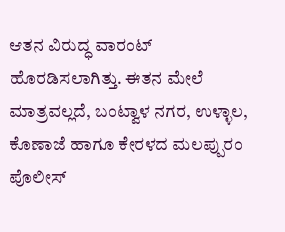ಆತನ ವಿರುದ್ಧ ವಾರಂಟ್ ಹೊರಡಿಸಲಾಗಿತ್ತು. ಈತನ ಮೇಲೆ ಮಾತ್ರವಲ್ಲದೆ, ಬಂಟ್ವಾಳ ನಗರ, ಉಳ್ಳಾಲ, ಕೊಣಾಜೆ ಹಾಗೂ ಕೇರಳದ ಮಲಪ್ಪುರಂ ಪೊಲೀಸ್‌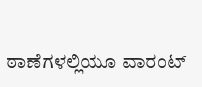ಠಾಣೆಗಳಲ್ಲಿಯೂ ವಾರಂಟ್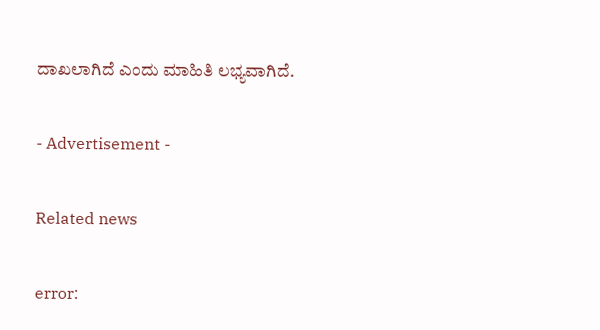ದಾಖಲಾಗಿದೆ ಎಂದು ಮಾಹಿತಿ ಲಭ್ಯವಾಗಿದೆ.

- Advertisement -

Related news

error: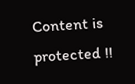Content is protected !!